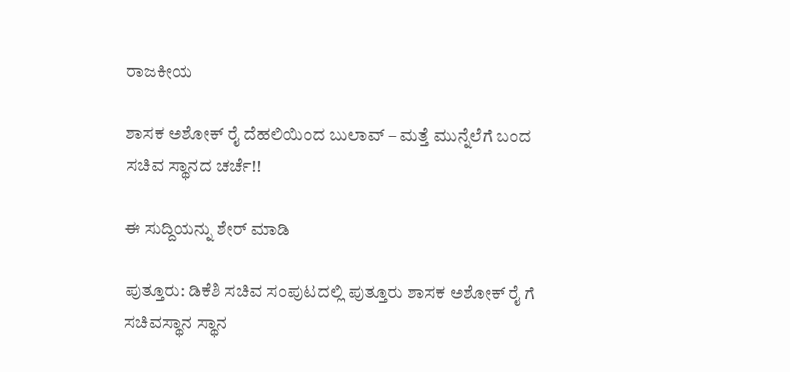ರಾಜಕೀಯ

ಶಾಸಕ ಅಶೋಕ್ ರೈ ದೆಹಲಿಯಿಂದ ಬುಲಾವ್ – ಮತ್ತೆ ಮುನ್ನೆಲೆಗೆ ಬಂದ ಸಚಿವ ಸ್ಥಾನದ ಚರ್ಚೆ!!

ಈ ಸುದ್ದಿಯನ್ನು ಶೇರ್ ಮಾಡಿ

ಪುತ್ತೂರು: ಡಿಕೆಶಿ ಸಚಿವ ಸಂಪುಟದಲ್ಲಿ ಪುತ್ತೂರು ಶಾಸಕ ಅಶೋಕ್ ರೈ ಗೆ ಸಚಿವಸ್ಥಾನ ಸ್ಥಾನ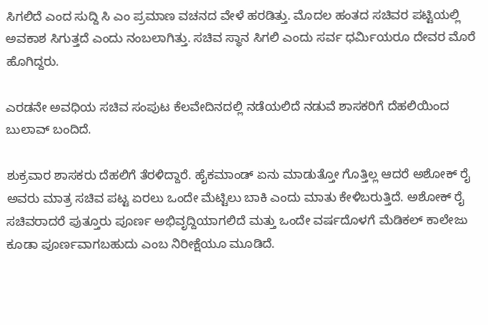ಸಿಗಲಿದೆ ಎಂದ ಸುದ್ದಿ ಸಿ ಎಂ ಪ್ರಮಾಣ ವಚನದ ವೇಳೆ ಹರಡಿತ್ತು. ಮೊದಲ ಹಂತದ ಸಚಿವರ ಪಟ್ಟಿಯಲ್ಲಿ ಅವಕಾಶ ಸಿಗುತ್ತದೆ ಎಂದು ನಂಬಲಾಗಿತ್ತು. ಸಚಿವ ಸ್ಥಾನ ಸಿಗಲಿ ಎಂದು ಸರ್ವ ಧರ್ಮಿಯರೂ ದೇವರ ಮೊರೆ ಹೊಗಿದ್ದರು.

ಎರಡನೇ ಅವಧಿಯ ಸಚಿವ ಸಂಪುಟ ಕೆಲವೇದಿನದಲ್ಲಿ ನಡೆಯಲಿದೆ ನಡುವೆ ಶಾಸಕರಿಗೆ ದೆಹಲಿಯಿಂದ ಬುಲಾವ್ ಬಂದಿದೆ.

ಶುಕ್ರವಾರ ಶಾಸಕರು ದೆಹಲಿಗೆ ತೆರಳಿದ್ದಾರೆ. ಹೈಕಮಾಂಡ್ ಏನು ಮಾಡುತ್ತೋ ಗೊತ್ತಿಲ್ಲ ಆದರೆ ಅಶೋಕ್ ರೈ ಅವರು ಮಾತ್ರ ಸಚಿವ ಪಟ್ಟ ಏರಲು ಒಂದೇ ಮೆಟ್ಟಿಲು ಬಾಕಿ ಎಂದು ಮಾತು ಕೇಳಿಬರುತ್ತಿದೆ. ಅಶೋಕ್ ರೈ ಸಚಿವರಾದರೆ ಪುತ್ತೂರು ಪೂರ್ಣ ಅಭಿವೃದ್ದಿಯಾಗಲಿದೆ ಮತ್ತು ಒಂದೇ ವರ್ಷದೊಳಗೆ ಮೆಡಿಕಲ್ ಕಾಲೇಜು ಕೂಡಾ ಪೂರ್ಣವಾಗಬಹುದು ಎಂಬ ನಿರೀಕ್ಷೆಯೂ ಮೂಡಿದೆ.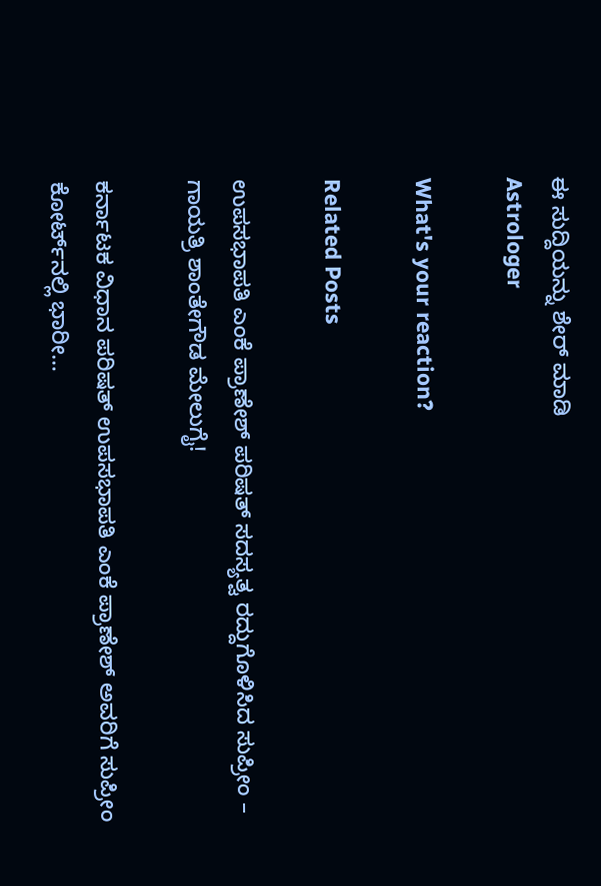ಈ ಸುದ್ದಿಯನ್ನು ಶೇರ್ ಮಾಡಿ
Astrologer

What's your reaction?

Related Posts

ಉಪಸಭಾಪತಿ ಎಂಕೆ ಪ್ರಾಣೇಶ್ ಪರಿಷತ್ ಸದಸ್ಯತ್ವ ರದ್ದುಗೊಳಿಸಿದ ಸುಪ್ರೀಂ – ಗಾಯತ್ರಿ ಶಾಂತೇಗೌಡ ಮೇಲುಗೈ!

ಕರ್ನಾಟಕ ವಿಧಾನ ಪರಿಷತ್ ಉಪಸಭಾಪತಿ ಎಂಕೆ ಪ್ರಾಣೇಶ್ ಅವರಿಗೆ ಸುಪ್ರೀಂ ಕೋರ್ಟ್‌ನಲ್ಲಿ ಭಾರೀ…